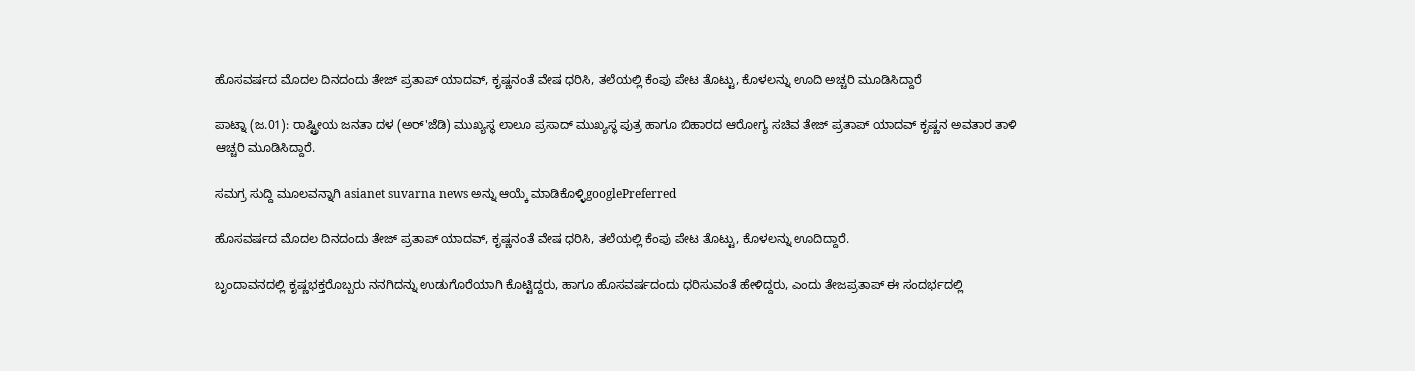ಹೊಸವರ್ಷದ ಮೊದಲ ದಿನದಂದು ತೇಜ್ ಪ್ರತಾಪ್ ಯಾದವ್, ಕೃಷ್ಣನಂತೆ ವೇಷ ಧರಿಸಿ, ತಲೆಯಲ್ಲಿ ಕೆಂಪು ಪೇಟ ತೊಟ್ಟು, ಕೊಳಲನ್ನು ಊದಿ ಅಚ್ಚರಿ ಮೂಡಿಸಿದ್ದಾರೆ

ಪಾಟ್ನಾ (ಜ.01): ರಾಷ್ಟ್ರೀಯ ಜನತಾ ದಳ (ಅರ್'ಜೆಡಿ) ಮುಖ್ಯಸ್ಥ ಲಾಲೂ ಪ್ರಸಾದ್ ಮುಖ್ಯಸ್ಥ ಪುತ್ರ ಹಾಗೂ ಬಿಹಾರದ ಆರೋಗ್ಯ ಸಚಿವ ತೇಜ್ ಪ್ರತಾಪ್ ಯಾದವ್ ಕೃಷ್ಣನ ಅವತಾರ ತಾಳಿ ಆಚ್ಚರಿ ಮೂಡಿಸಿದ್ದಾರೆ.

ಸಮಗ್ರ ಸುದ್ದಿ ಮೂಲವನ್ನಾಗಿ asianet suvarna news ಅನ್ನು ಆಯ್ಕೆ ಮಾಡಿಕೊಳ್ಳಿgooglePreferred

ಹೊಸವರ್ಷದ ಮೊದಲ ದಿನದಂದು ತೇಜ್ ಪ್ರತಾಪ್ ಯಾದವ್, ಕೃಷ್ಣನಂತೆ ವೇಷ ಧರಿಸಿ, ತಲೆಯಲ್ಲಿ ಕೆಂಪು ಪೇಟ ತೊಟ್ಟು, ಕೊಳಲನ್ನು ಊದಿದ್ದಾರೆ.

ಬೃಂದಾವನದಲ್ಲಿ ಕೃಷ್ಣಭಕ್ತರೊಬ್ಬರು ನನಗಿದನ್ನು ಉಡುಗೊರೆಯಾಗಿ ಕೊಟ್ಟಿದ್ದರು, ಹಾಗೂ ಹೊಸವರ್ಷದಂದು ಧರಿಸುವಂತೆ ಹೇಳಿದ್ದರು, ಎಂದು ತೇಜಪ್ರತಾಪ್ ಈ ಸಂದರ್ಭದಲ್ಲಿ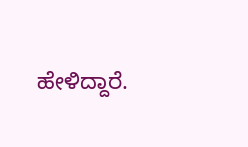ಹೇಳಿದ್ದಾರೆ.